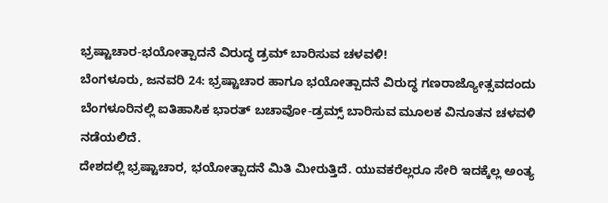ಭ್ರಷ್ಟಾಚಾರ-ಭಯೋತ್ಪಾದನೆ ವಿರುದ್ಧ ಡ್ರಮ್ ಬಾರಿಸುವ ಚಳವಳಿ!
ಬೆಂಗಳೂರು, ಜನವರಿ 24: ಭ್ರಷ್ಟಾಚಾರ ಹಾಗೂ ಭಯೋತ್ಪಾದನೆ ವಿರುದ್ಧ ಗಣರಾಜ್ಯೋತ್ಸವದಂದು ಬೆಂಗಳೂರಿನಲ್ಲಿ ಐತಿಹಾಸಿಕ ಭಾರತ್ ಬಚಾವೋ-ಡ್ರಮ್ಸ್ ಬಾರಿಸುವ ಮೂಲಕ ವಿನೂತನ ಚಳವಳಿ ನಡೆಯಲಿದೆ.
ದೇಶದಲ್ಲಿ ಭ್ರಷ್ಟಾಚಾರ, ಭಯೋತ್ಪಾದನೆ ಮಿತಿ ಮೀರುತ್ತಿದೆ. ಯುವಕರೆಲ್ಲರೂ ಸೇರಿ ಇದಕ್ಕೆಲ್ಲ ಅಂತ್ಯ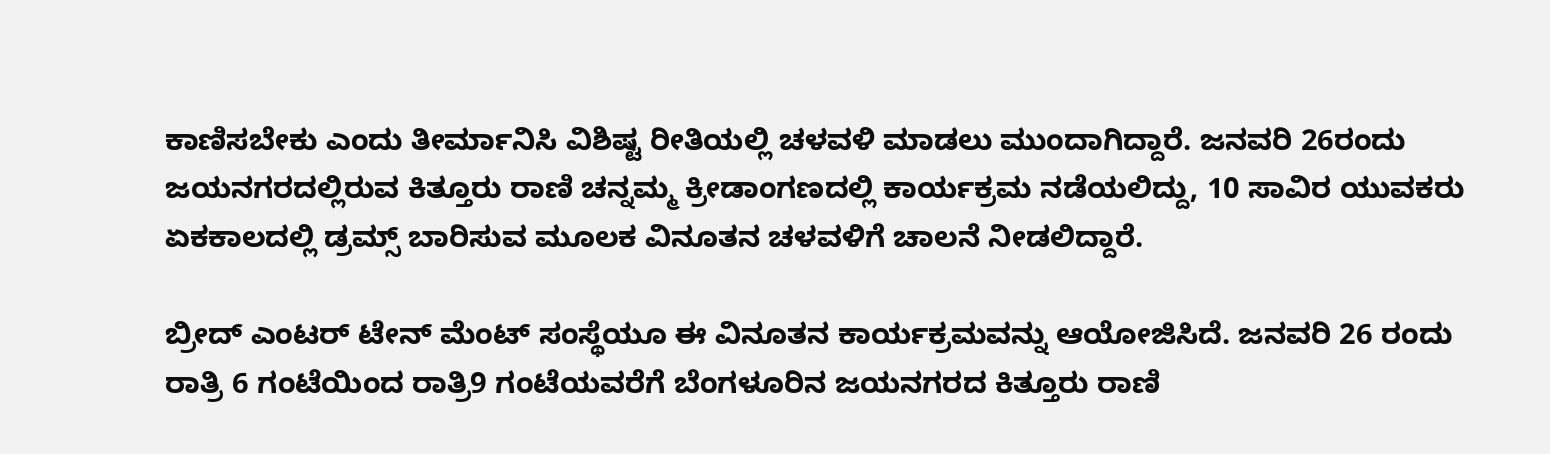ಕಾಣಿಸಬೇಕು ಎಂದು ತೀರ್ಮಾನಿಸಿ ವಿಶಿಷ್ಟ ರೀತಿಯಲ್ಲಿ ಚಳವಳಿ ಮಾಡಲು ಮುಂದಾಗಿದ್ದಾರೆ. ಜನವರಿ 26ರಂದು ಜಯನಗರದಲ್ಲಿರುವ ಕಿತ್ತೂರು ರಾಣಿ ಚನ್ನಮ್ಮ ಕ್ರೀಡಾಂಗಣದಲ್ಲಿ ಕಾರ್ಯಕ್ರಮ ನಡೆಯಲಿದ್ದು, 10 ಸಾವಿರ ಯುವಕರು ಏಕಕಾಲದಲ್ಲಿ ಡ್ರಮ್ಸ್ ಬಾರಿಸುವ ಮೂಲಕ ವಿನೂತನ ಚಳವಳಿಗೆ ಚಾಲನೆ ನೀಡಲಿದ್ದಾರೆ.

ಬ್ರೀದ್ ಎಂಟರ್ ಟೇನ್ ಮೆಂಟ್ ಸಂಸ್ಥೆಯೂ ಈ ವಿನೂತನ ಕಾರ್ಯಕ್ರಮವನ್ನು ಆಯೋಜಿಸಿದೆ. ಜನವರಿ 26 ರಂದು ರಾತ್ರಿ 6 ಗಂಟೆಯಿಂದ ರಾತ್ರಿ9 ಗಂಟೆಯವರೆಗೆ ಬೆಂಗಳೂರಿನ ಜಯನಗರದ ಕಿತ್ತೂರು ರಾಣಿ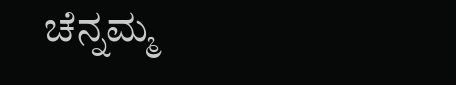ಚೆನ್ನಮ್ಮ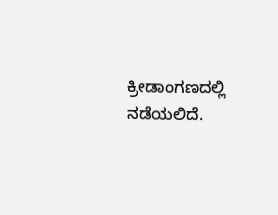ಕ್ರೀಡಾಂಗಣದಲ್ಲಿ ನಡೆಯಲಿದೆ.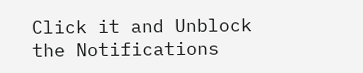Click it and Unblock the Notifications